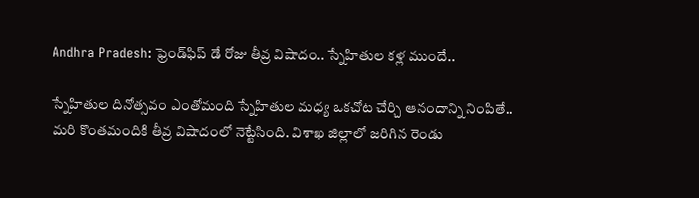Andhra Pradesh: ఫ్రెండ్‌ఫిప్‌ డే రోజు తీవ్ర విషాదం.. స్నేహితుల కళ్ల ముందే..

స్నేహితుల దినోత్సవం ఎంతోమంది స్నేహితుల మధ్య ఒకచోట చేర్చి ఆనందాన్ని నింపితే.. మరి కొంతమందికి తీవ్ర విషాదంలో నెట్టేసింది. విశాఖ జిల్లాలో జరిగిన రెండు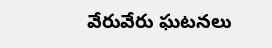వేరువేరు ఘటనలు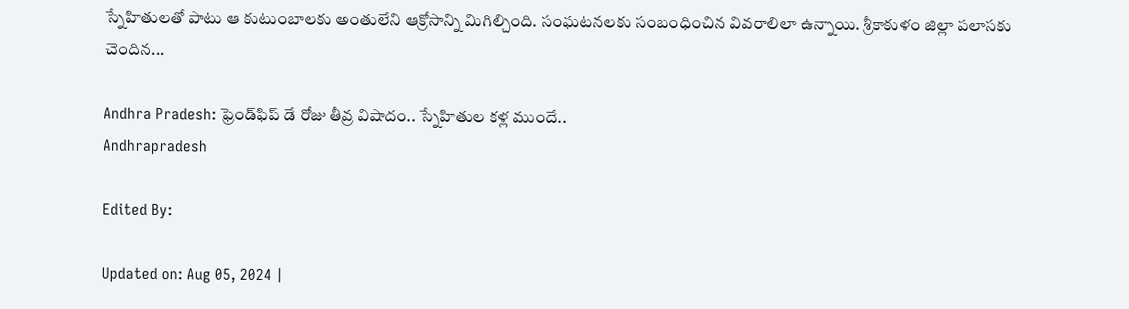స్నేహితులతో పాటు ఆ కుటుంబాలకు అంతులేని ఆక్రోసాన్ని మిగిల్చింది. సంఘటనలకు సంబంధించిన వివరాలిలా ఉన్నాయి. శ్రీకాకుళం జిల్లా పలాసకు చెందిన...

Andhra Pradesh: ఫ్రెండ్‌ఫిప్‌ డే రోజు తీవ్ర విషాదం.. స్నేహితుల కళ్ల ముందే..
Andhrapradesh

Edited By:

Updated on: Aug 05, 2024 |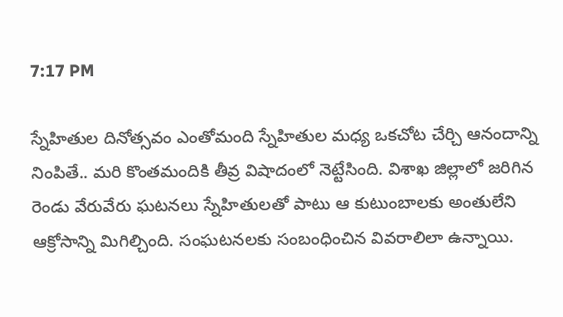7:17 PM

స్నేహితుల దినోత్సవం ఎంతోమంది స్నేహితుల మధ్య ఒకచోట చేర్చి ఆనందాన్ని నింపితే.. మరి కొంతమందికి తీవ్ర విషాదంలో నెట్టేసింది. విశాఖ జిల్లాలో జరిగిన రెండు వేరువేరు ఘటనలు స్నేహితులతో పాటు ఆ కుటుంబాలకు అంతులేని ఆక్రోసాన్ని మిగిల్చింది. సంఘటనలకు సంబంధించిన వివరాలిలా ఉన్నాయి.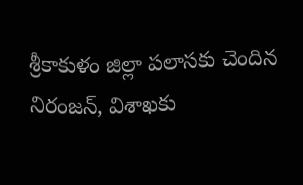శ్రీకాకుళం జిల్లా పలాసకు చెందిన నిరంజన్‌, విశాఖకు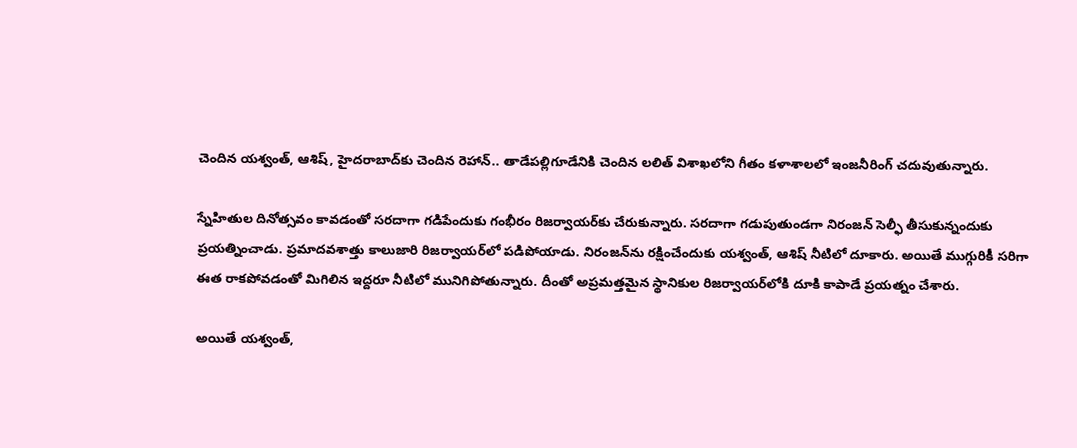చెందిన యశ్వంత్‌, ఆశిష్‌, హైదరాబాద్‌కు చెందిన రెహాన్.. తాడేపల్లిగూడేనికి చెందిన లలిత్‌ విశాఖలోని గీతం కళాశాలలో ఇంజనీరింగ్‌ చదువుతున్నారు.

స్నేహితుల దినోత్సవం కావడంతో సరదాగా గడిపేందుకు గంభీరం రిజర్వాయర్‌కు చేరుకున్నారు. సరదాగా గడుపుతుండగా నిరంజన్‌ సెల్ఫీ తీసుకున్నందుకు ప్రయత్నించాడు. ప్రమాదవశాత్తు కాలుజారి రిజర్వాయర్‌లో పడిపోయాడు. నిరంజన్‌ను రక్షించేందుకు యశ్వంత్‌, ఆశిష్‌ నీటిలో దూకారు. అయితే ముగ్గురికీ సరిగా ఈత రాకపోవడంతో మిగిలిన ఇద్దరూ నీటిలో మునిగిపోతున్నారు. దీంతో అప్రమత్తమైన స్థానికుల రిజర్వాయర్‌లోకి దూకి కాపాడే ప్రయత్నం చేశారు.

అయితే యశ్వంత్‌,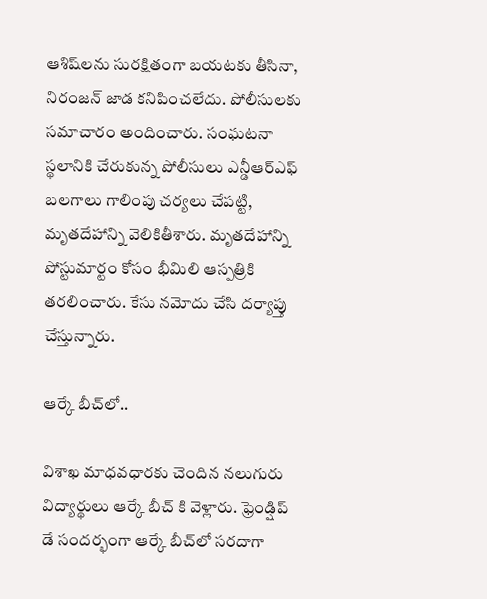ఆశిష్‌లను సురక్షితంగా బయటకు తీసినా, నిరంజన్‌ జాడ కనిపించలేదు. పోలీసులకు సమాచారం అందించారు. సంఘటనా స్థలానికి చేరుకున్న పోలీసులు ఎన్డీఆర్‌ఎఫ్‌ బలగాలు గాలింపు చర్యలు చేపట్టి, మృతదేహాన్ని వెలికితీశారు. మృతదేహాన్ని పోస్టుమార్టం కోసం భీమిలి ఆస్పత్రికి తరలించారు. కేసు నమోదు చేసి దర్యాప్తు చేస్తున్నారు.

ఆర్కే బీచ్‌లో..

విశాఖ మాధవధారకు చెందిన నలుగురు విద్యార్థులు ఆర్కే బీచ్ కి వెళ్లారు. ఫ్రెండ్షిప్ డే సందర్భంగా ఆర్కే బీచ్‌లో సరదాగా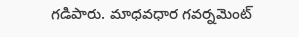గడిపారు. మాధవధార గవర్నమెంట్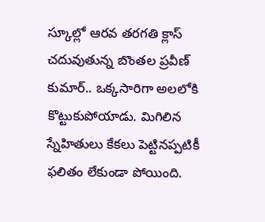స్కూల్లో ఆరవ తరగతి క్లాస్ చదువుతున్న బొంతల ప్రవీణ్ కుమార్.. ఒక్కసారిగా అలలోకి కొట్టుకుపోయాడు. మిగిలిన స్నేహితులు కేకలు పెట్టినప్పటికీ ఫలితం లేకుండా పోయింది.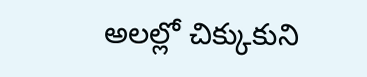అలల్లో చిక్కుకుని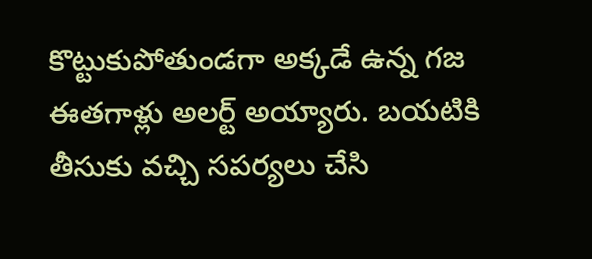కొట్టుకుపోతుండగా అక్కడే ఉన్న గజ ఈతగాళ్లు అలర్ట్ అయ్యారు. బయటికి తీసుకు వచ్చి సపర్యలు చేసి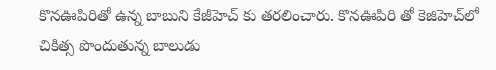కొనఊపిరితో ఉన్న బాబుని కేజీహెచ్ కు తరలించారు. కొనఊపిరి తో కెజిహెచ్‌లో చికిత్స పొందుతున్న బాలుడు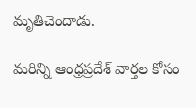మృతిచెందాడు.

మరిన్ని ఆంధ్రప్రదేశ్ వార్తల కోసం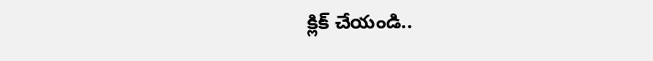క్లిక్ చేయండి..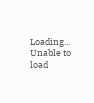Loading...
Unable to load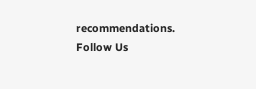recommendations.
Follow Us